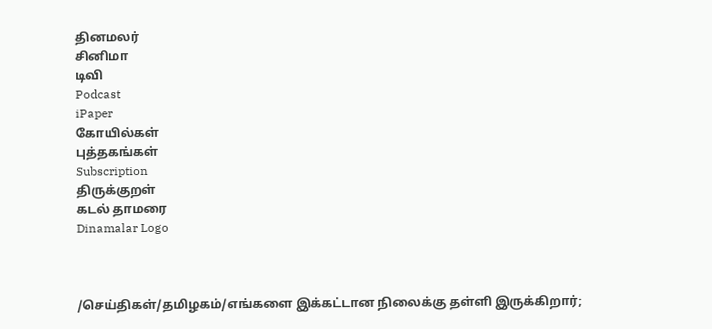தினமலர்
சினிமா
டிவி
Podcast
iPaper
கோயில்கள்
புத்தகங்கள்
Subscription
திருக்குறள்
கடல் தாமரை
Dinamalar Logo



/செய்திகள்/தமிழகம்/எங்களை இக்கட்டான நிலைக்கு தள்ளி இருக்கிறார்;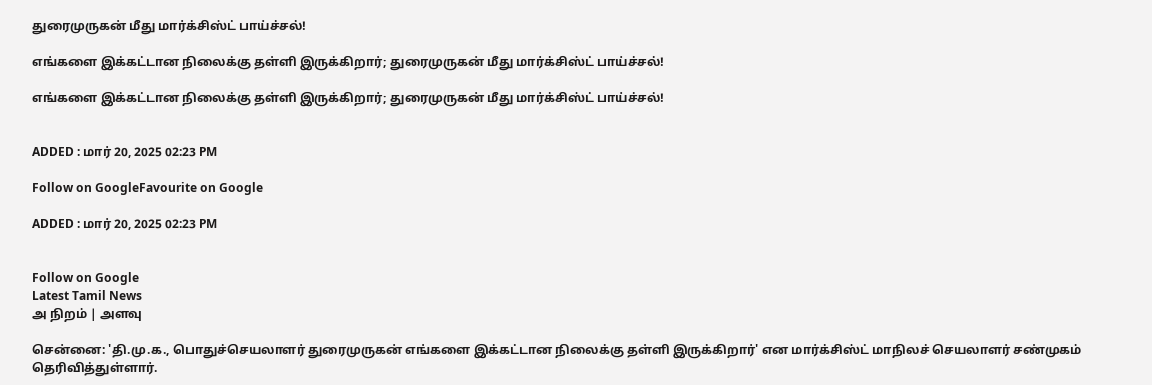துரைமுருகன் மீது மார்க்சிஸ்ட் பாய்ச்சல்!

எங்களை இக்கட்டான நிலைக்கு தள்ளி இருக்கிறார்; துரைமுருகன் மீது மார்க்சிஸ்ட் பாய்ச்சல்!

எங்களை இக்கட்டான நிலைக்கு தள்ளி இருக்கிறார்; துரைமுருகன் மீது மார்க்சிஸ்ட் பாய்ச்சல்!


ADDED : மார் 20, 2025 02:23 PM

Follow on GoogleFavourite on Google

ADDED : மார் 20, 2025 02:23 PM


Follow on Google
Latest Tamil News
அ நிறம் | அளவு

சென்னை: 'தி.மு.க., பொதுச்செயலாளர் துரைமுருகன் எங்களை இக்கட்டான நிலைக்கு தள்ளி இருக்கிறார்' என மார்க்சிஸ்ட் மாநிலச் செயலாளர் சண்முகம் தெரிவித்துள்ளார்.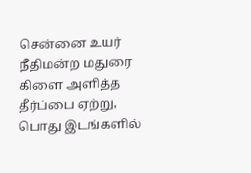சென்னை உயர் நீதிமன்ற மதுரை கிளை அளித்த தீர்ப்பை ஏற்று, பொது இடங்களில்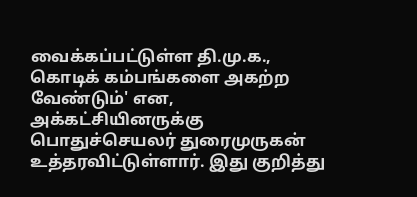வைக்கப்பட்டுள்ள தி.மு.க., கொடிக் கம்பங்களை அகற்ற வேண்டும்' என, அக்கட்சியினருக்கு பொதுச்செயலர் துரைமுருகன் உத்தரவிட்டுள்ளார். இது குறித்து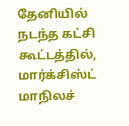தேனியில் நடந்த கட்சி கூட்டத்தில், மார்க்சிஸ்ட் மாநிலச்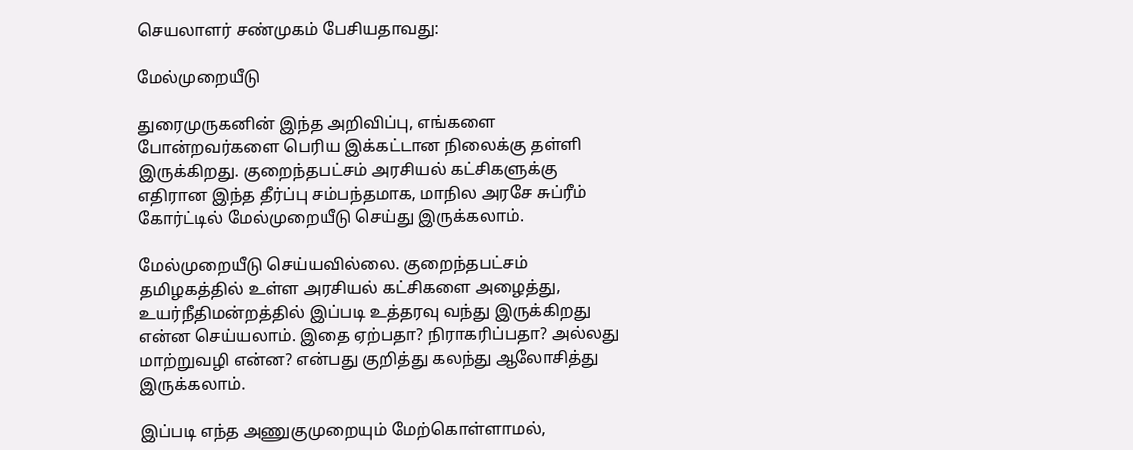செயலாளர் சண்முகம் பேசியதாவது:

மேல்முறையீடு

துரைமுருகனின் இந்த அறிவிப்பு, எங்களை போன்றவர்களை பெரிய இக்கட்டான நிலைக்கு தள்ளி இருக்கிறது. குறைந்தபட்சம் அரசியல் கட்சிகளுக்கு எதிரான இந்த தீர்ப்பு சம்பந்தமாக, மாநில அரசே சுப்ரீம் கோர்ட்டில் மேல்முறையீடு செய்து இருக்கலாம்.

மேல்முறையீடு செய்யவில்லை. குறைந்தபட்சம் தமிழகத்தில் உள்ள அரசியல் கட்சிகளை அழைத்து, உயர்நீதிமன்றத்தில் இப்படி உத்தரவு வந்து இருக்கிறது என்ன செய்யலாம். இதை ஏற்பதா? நிராகரிப்பதா? அல்லது மாற்றுவழி என்ன? என்பது குறித்து கலந்து ஆலோசித்து இருக்கலாம்.

இப்படி எந்த அணுகுமுறையும் மேற்கொள்ளாமல்,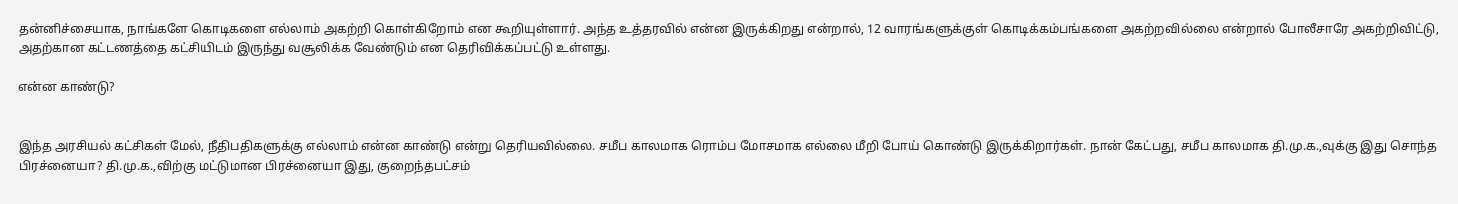தன்னிச்சையாக, நாங்களே கொடிகளை எல்லாம் அகற்றி கொள்கிறோம் என கூறியுள்ளார். அந்த உத்தரவில் என்ன இருக்கிறது என்றால், 12 வாரங்களுக்குள் கொடிக்கம்பங்களை அகற்றவில்லை என்றால் போலீசாரே அகற்றிவிட்டு, அதற்கான கட்டணத்தை கட்சியிடம் இருந்து வசூலிக்க வேண்டும் என தெரிவிக்கப்பட்டு உள்ளது.

என்ன காண்டு?


இந்த அரசியல் கட்சிகள் மேல், நீதிபதிகளுக்கு எல்லாம் என்ன காண்டு என்று தெரியவில்லை. சமீப காலமாக ரொம்ப மோசமாக எல்லை மீறி போய் கொண்டு இருக்கிறார்கள். நான் கேட்பது, சமீப காலமாக தி.மு.க.,வுக்கு இது சொந்த பிரச்னையா? தி.மு.க.,விற்கு மட்டுமான பிரச்னையா இது, குறைந்தபட்சம்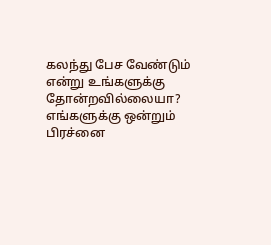கலந்து பேச வேண்டும் என்று உங்களுக்கு தோன்றவில்லையா? எங்களுக்கு ஒன்றும் பிரச்னை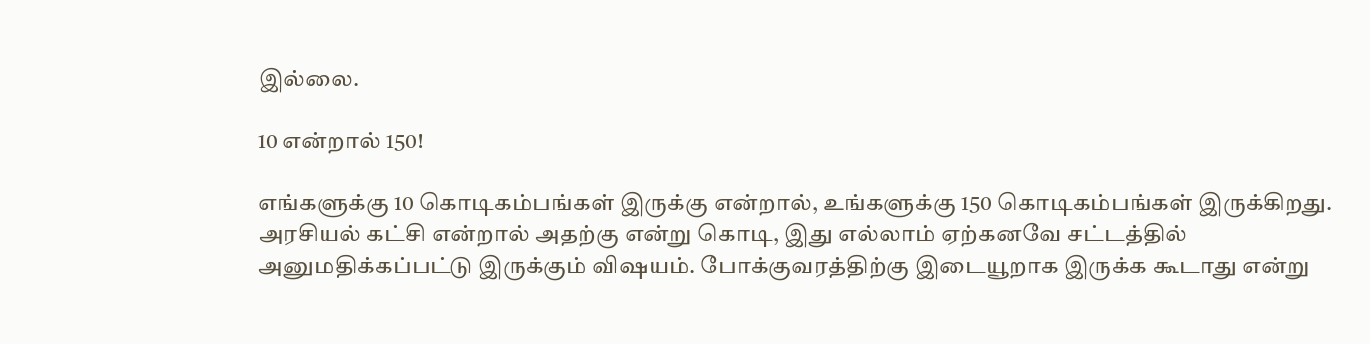இல்லை.

10 என்றால் 150!

எங்களுக்கு 10 கொடிகம்பங்கள் இருக்கு என்றால், உங்களுக்கு 150 கொடிகம்பங்கள் இருக்கிறது. அரசியல் கட்சி என்றால் அதற்கு என்று கொடி, இது எல்லாம் ஏற்கனவே சட்டத்தில் அனுமதிக்கப்பட்டு இருக்கும் விஷயம். போக்குவரத்திற்கு இடையூறாக இருக்க கூடாது என்று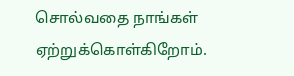சொல்வதை நாங்கள் ஏற்றுக்கொள்கிறோம்.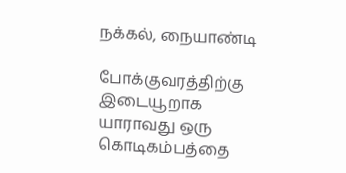நக்கல், நையாண்டி

போக்குவரத்திற்கு இடையூறாக யாராவது ஒரு கொடிகம்பத்தை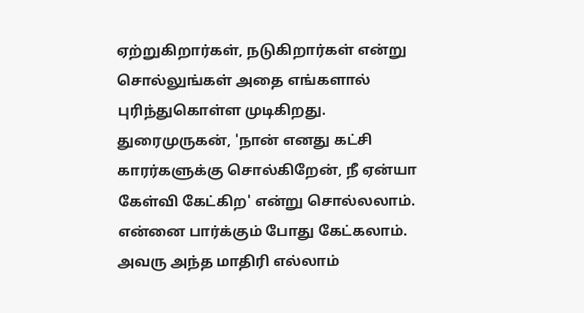ஏற்றுகிறார்கள், நடுகிறார்கள் என்று சொல்லுங்கள் அதை எங்களால் புரிந்துகொள்ள முடிகிறது. துரைமுருகன், 'நான் எனது கட்சி காரர்களுக்கு சொல்கிறேன், நீ ஏன்யா கேள்வி கேட்கிற' என்று சொல்லலாம். என்னை பார்க்கும் போது கேட்கலாம். அவரு அந்த மாதிரி எல்லாம்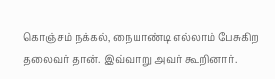கொஞ்சம் நக்கல், நையாண்டி எல்லாம் பேசுகிற தலைவர் தான். இவ்வாறு அவர் கூறினார்.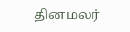தினமலர்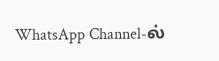WhatsApp Channel-ல்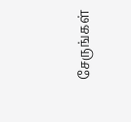சேருங்கள்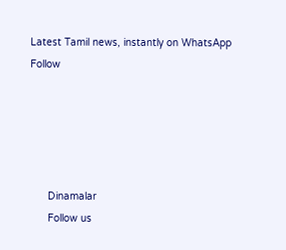Latest Tamil news, instantly on WhatsApp
Follow





      Dinamalar
      Follow us